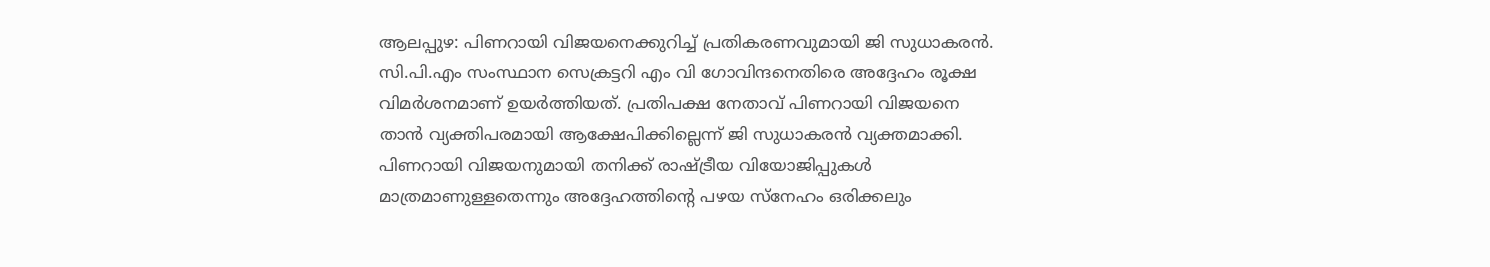ആലപ്പുഴ: പിണറായി വിജയനെക്കുറിച്ച് പ്രതികരണവുമായി ജി സുധാകരൻ. സി.പി.എം സംസ്ഥാന സെക്രട്ടറി എം വി ഗോവിന്ദനെതിരെ അദ്ദേഹം രൂക്ഷ വിമർശനമാണ് ഉയർത്തിയത്. പ്രതിപക്ഷ നേതാവ് പിണറായി വിജയനെ താൻ വ്യക്തിപരമായി ആക്ഷേപിക്കില്ലെന്ന് ജി സുധാകരൻ വ്യക്തമാക്കി. പിണറായി വിജയനുമായി തനിക്ക് രാഷ്ട്രീയ വിയോജിപ്പുകൾ മാത്രമാണുള്ളതെന്നും അദ്ദേഹത്തിന്റെ പഴയ സ്നേഹം ഒരിക്കലും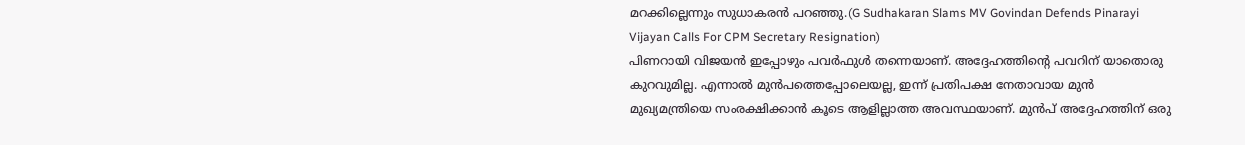മറക്കില്ലെന്നും സുധാകരൻ പറഞ്ഞു.(G Sudhakaran Slams MV Govindan Defends Pinarayi Vijayan Calls For CPM Secretary Resignation)
പിണറായി വിജയൻ ഇപ്പോഴും പവർഫുൾ തന്നെയാണ്. അദ്ദേഹത്തിന്റെ പവറിന് യാതൊരു കുറവുമില്ല. എന്നാൽ മുൻപത്തെപ്പോലെയല്ല, ഇന്ന് പ്രതിപക്ഷ നേതാവായ മുൻ മുഖ്യമന്ത്രിയെ സംരക്ഷിക്കാൻ കൂടെ ആളില്ലാത്ത അവസ്ഥയാണ്. മുൻപ് അദ്ദേഹത്തിന് ഒരു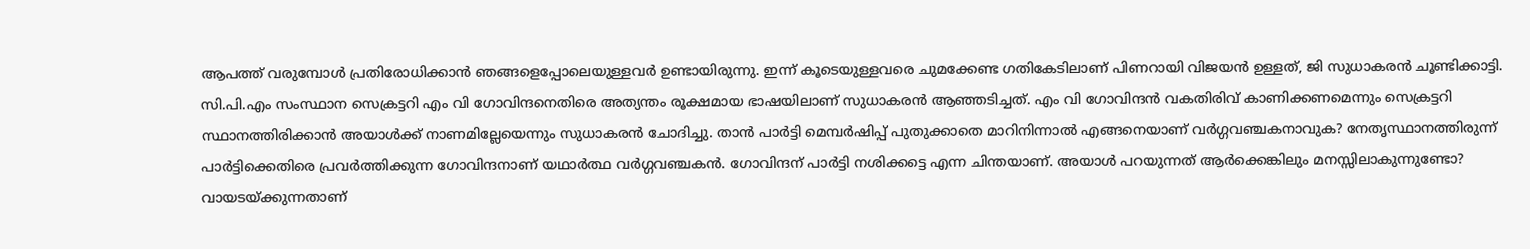ആപത്ത് വരുമ്പോൾ പ്രതിരോധിക്കാൻ ഞങ്ങളെപ്പോലെയുള്ളവർ ഉണ്ടായിരുന്നു. ഇന്ന് കൂടെയുള്ളവരെ ചുമക്കേണ്ട ഗതികേടിലാണ് പിണറായി വിജയൻ ഉള്ളത്, ജി സുധാകരൻ ചൂണ്ടിക്കാട്ടി.
സി.പി.എം സംസ്ഥാന സെക്രട്ടറി എം വി ഗോവിന്ദനെതിരെ അത്യന്തം രൂക്ഷമായ ഭാഷയിലാണ് സുധാകരൻ ആഞ്ഞടിച്ചത്. എം വി ഗോവിന്ദൻ വകതിരിവ് കാണിക്കണമെന്നും സെക്രട്ടറി സ്ഥാനത്തിരിക്കാൻ അയാൾക്ക് നാണമില്ലേയെന്നും സുധാകരൻ ചോദിച്ചു. താൻ പാർട്ടി മെമ്പർഷിപ്പ് പുതുക്കാതെ മാറിനിന്നാൽ എങ്ങനെയാണ് വർഗ്ഗവഞ്ചകനാവുക? നേതൃസ്ഥാനത്തിരുന്ന് പാർട്ടിക്കെതിരെ പ്രവർത്തിക്കുന്ന ഗോവിന്ദനാണ് യഥാർത്ഥ വർഗ്ഗവഞ്ചകൻ. ഗോവിന്ദന് പാർട്ടി നശിക്കട്ടെ എന്ന ചിന്തയാണ്. അയാൾ പറയുന്നത് ആർക്കെങ്കിലും മനസ്സിലാകുന്നുണ്ടോ? വായടയ്ക്കുന്നതാണ്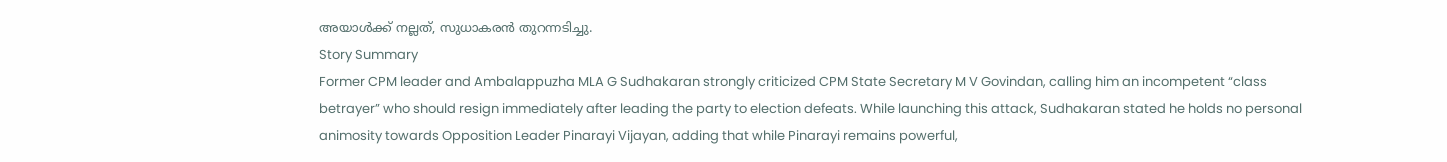അയാൾക്ക് നല്ലത്, സുധാകരൻ തുറന്നടിച്ചു.
Story Summary
Former CPM leader and Ambalappuzha MLA G Sudhakaran strongly criticized CPM State Secretary M V Govindan, calling him an incompetent “class betrayer” who should resign immediately after leading the party to election defeats. While launching this attack, Sudhakaran stated he holds no personal animosity towards Opposition Leader Pinarayi Vijayan, adding that while Pinarayi remains powerful,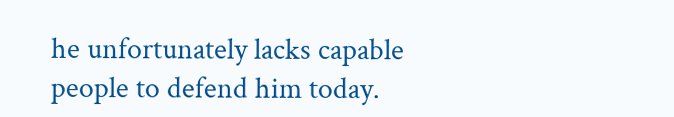he unfortunately lacks capable people to defend him today.